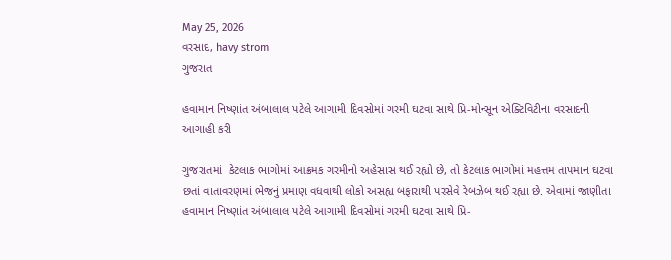May 25, 2026
વરસાદ, havy strom
ગુજરાત

હવામાન નિષ્ણાંત અંબાલાલ પટેલે આગામી દિવસોમાં ગરમી ઘટવા સાથે પ્રિ-મોન્સૂન એક્ટિવિટીના વરસાદની આગાહી કરી

ગુજરાતમાં  કેટલાક ભાગોમાં આક્રમક ગરમીનો અહેસાસ થઈ રહ્યો છે, તો કેટલાક ભાગોમાં મહત્તમ તાપમાન ઘટવા છતાં વાતાવરણમાં ભેજનું પ્રમાણ વધવાથી લોકો અસહ્ય બફારાથી પરસેવે રેબઝેબ થઈ રહ્યા છે. એવામાં જાણીતા હવામાન નિષ્ણાંત અંબાલાલ પટેલે આગામી દિવસોમાં ગરમી ઘટવા સાથે પ્રિ-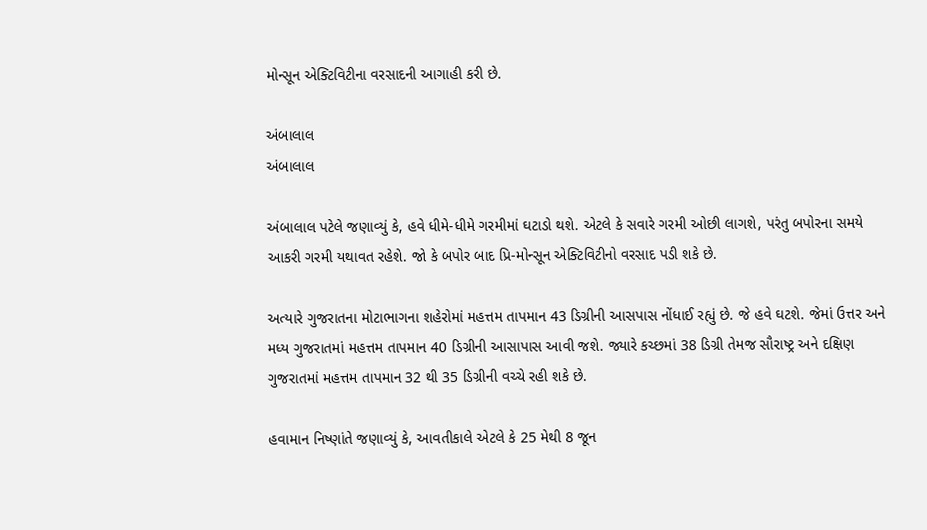મોન્સૂન એક્ટિવિટીના વરસાદની આગાહી કરી છે.

અંબાલાલ
અંબાલાલ

અંબાલાલ પટેલે જણાવ્યું કે, હવે ધીમે-ધીમે ગરમીમાં ઘટાડો થશે. એટલે કે સવારે ગરમી ઓછી લાગશે, પરંતુ બપોરના સમયે આકરી ગરમી યથાવત રહેશે. જો કે બપોર બાદ પ્રિ-મોન્સૂન એક્ટિવિટીનો વરસાદ પડી શકે છે.

અત્યારે ગુજરાતના મોટાભાગના શહેરોમાં મહત્તમ તાપમાન 43 ડિગ્રીની આસપાસ નોંધાઈ રહ્યું છે. જે હવે ઘટશે. જેમાં ઉત્તર અને મધ્ય ગુજરાતમાં મહત્તમ તાપમાન 40 ડિગ્રીની આસાપાસ આવી જશે. જ્યારે કચ્છમાં 38 ડિગ્રી તેમજ સૌરાષ્ટ્ર અને દક્ષિણ ગુજરાતમાં મહત્તમ તાપમાન 32 થી 35 ડિગ્રીની વચ્ચે રહી શકે છે.

હવામાન નિષ્ણાંતે જણાવ્યું કે, આવતીકાલે એટલે કે 25 મેથી 8 જૂન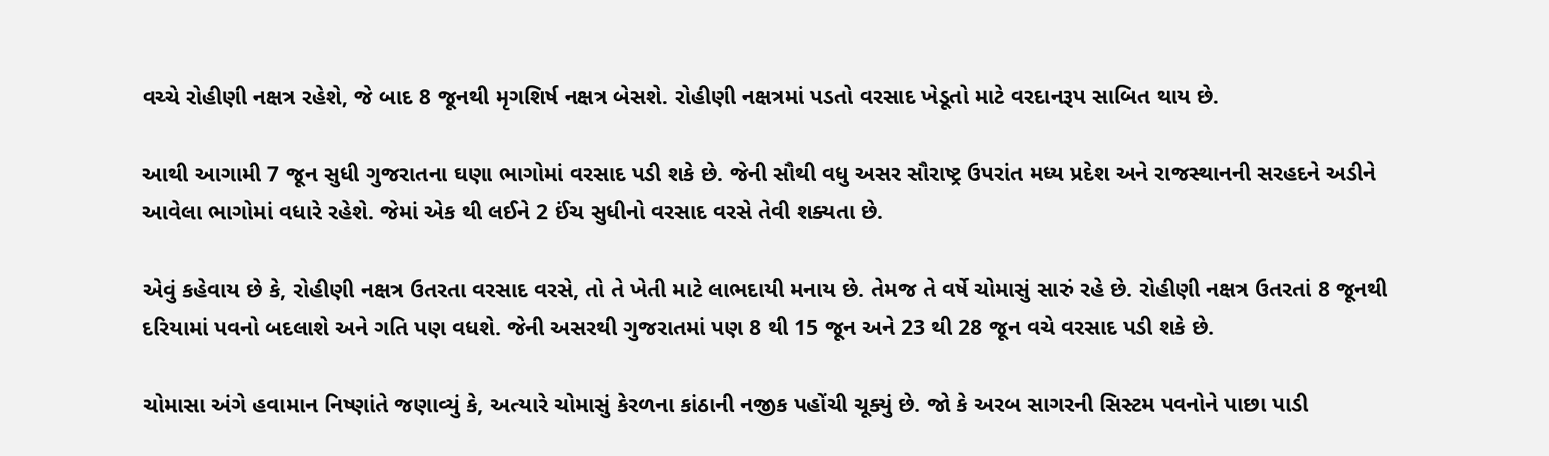વચ્ચે રોહીણી નક્ષત્ર રહેશે, જે બાદ 8 જૂનથી મૃગશિર્ષ નક્ષત્ર બેસશે. રોહીણી નક્ષત્રમાં પડતો વરસાદ ખેડૂતો માટે વરદાનરૂપ સાબિત થાય છે.

આથી આગામી 7 જૂન સુધી ગુજરાતના ઘણા ભાગોમાં વરસાદ પડી શકે છે. જેની સૌથી વધુ અસર સૌરાષ્ટ્ર ઉપરાંત મધ્ય પ્રદેશ અને રાજસ્થાનની સરહદને અડીને આવેલા ભાગોમાં વધારે રહેશે. જેમાં એક થી લઈને 2 ઈંચ સુધીનો વરસાદ વરસે તેવી શક્યતા છે.

એવું કહેવાય છે કે, રોહીણી નક્ષત્ર ઉતરતા વરસાદ વરસે, તો તે ખેતી માટે લાભદાયી મનાય છે. તેમજ તે વર્ષે ચોમાસું સારું રહે છે. રોહીણી નક્ષત્ર ઉતરતાં 8 જૂનથી દરિયામાં પવનો બદલાશે અને ગતિ પણ વધશે. જેની અસરથી ગુજરાતમાં પણ 8 થી 15 જૂન અને 23 થી 28 જૂન વચે વરસાદ પડી શકે છે.

ચોમાસા અંગે હવામાન નિષ્ણાંતે જણાવ્યું કે, અત્યારે ચોમાસું કેરળના કાંઠાની નજીક પહોંચી ચૂક્યું છે. જો કે અરબ સાગરની સિસ્ટમ પવનોને પાછા પાડી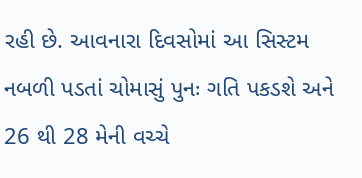રહી છે. આવનારા દિવસોમાં આ સિસ્ટમ નબળી પડતાં ચોમાસું પુનઃ ગતિ પકડશે અને 26 થી 28 મેની વચ્ચે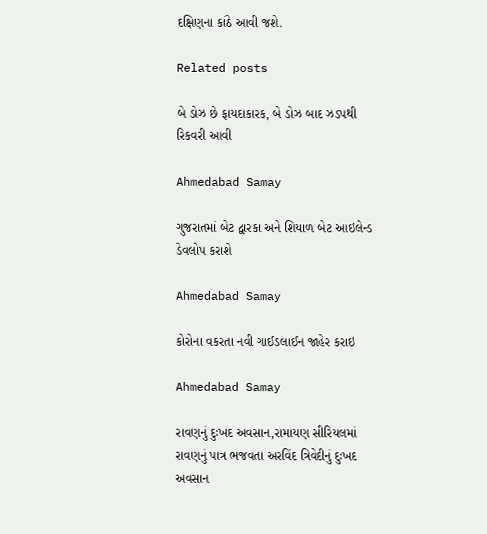દક્ષિણના કાંઠે આવી જશે.

Related posts

બે ડોઝ છે ફાયદાકારક, બે ડોઝ બાદ ઝડપથી રિકવરી આવી

Ahmedabad Samay

ગુજરાતમાં બેટ દ્વારકા અને શિયાળ બેટ આઇલેન્ડ ડેવલોપ કરાશે

Ahmedabad Samay

કોરોના વકરતા નવી ગાઈડલાઈન જાહેર કરાઇ

Ahmedabad Samay

રાવણનું દુઃખદ અવસાન,રામાયણ સીરિયલમાં રાવણનું પાત્ર ભજવતા અરવિંદ ત્રિવેદીનું દુઃખદ અવસાન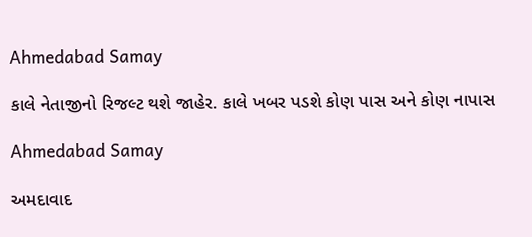Ahmedabad Samay

કાલે નેતાજીનો રિજલ્ટ થશે જાહેર. કાલે ખબર પડશે કોણ પાસ અને કોણ નાપાસ

Ahmedabad Samay

અમદાવાદ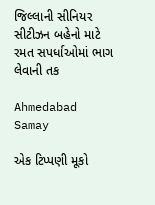જિલ્લાની સીનિયર સીટીઝન બહેનો માટે રમત સપર્ધાઓમાં ભાગ લેવાની તક

Ahmedabad Samay

એક ટિપ્પણી મૂકો